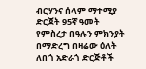ብርሃንና ሰላም ማተሚያ ድርጀት 95ኛ ዓመት የምስረታ በዓሉን ምክንያት በማድረግ በዛሬው ዕለት ለበጎ አድራጎ ድርጅቶች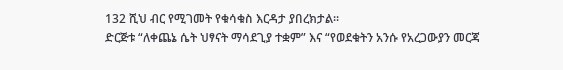132 ሺህ ብር የሚገመት የቁሳቁስ እርዳታ ያበረክታል፡፡
ድርጅቱ “ለቀጨኔ ሴት ህፃናት ማሳደጊያ ተቋም” እና “የወደቁትን አንሱ የአረጋውያን መርጃ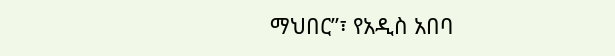ማህበር”፣ የአዲስ አበባ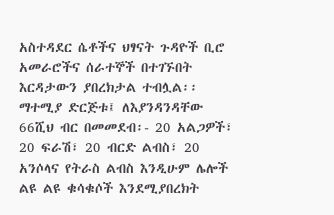አስተዳደር ሴቶችና ህፃናት ጉዳዮች ቢሮ አመራሮችና ሰራተኞች በተገኙበት እርዳታውን ያበረክታል ተብሏል፡፡
ማተሚያ ድርጅቱ፤ ለእያንዳንዳቸው 66ሺህ ብር በመመደብ፡- 20 አልጋዎች፣ 20 ፍራሽ፣ 20 ብርድ ልብስ፣ 20 አንሶላና የትራስ ልብስ እንዲሁም ሌሎች ልዩ ልዩ ቁሳቁሶች እንደሚያበረክት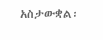አስታውቋል፡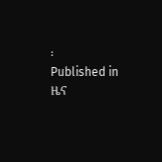፡
Published in
ዜና